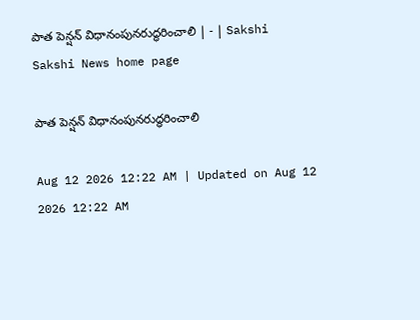పాత పెన్షన్‌ విధానంపునరుద్ధరించాలి | - | Sakshi
Sakshi News home page

పాత పెన్షన్‌ విధానంపునరుద్ధరించాలి

Aug 12 2026 12:22 AM | Updated on Aug 12 2026 12:22 AM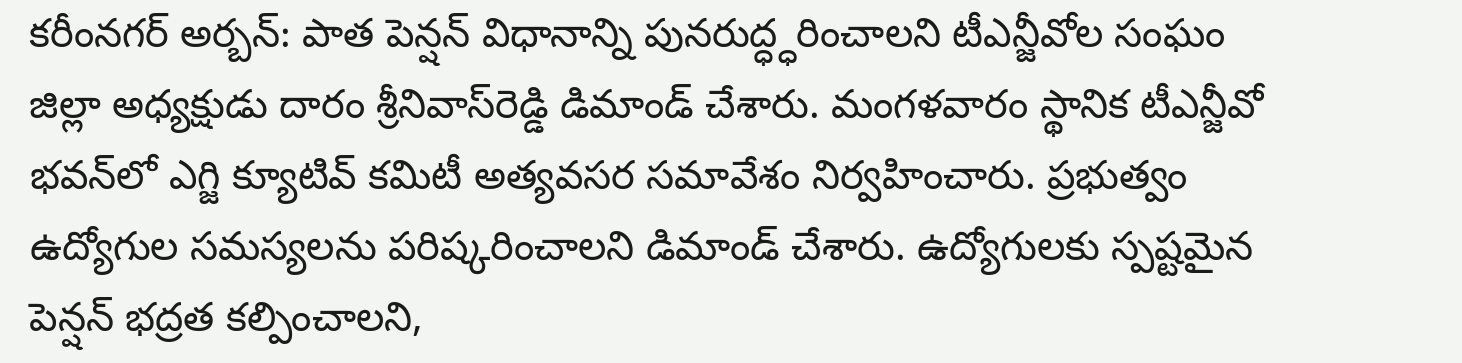కరీంనగర్‌ అర్బన్‌: పాత పెన్షన్‌ విధానాన్ని పునరుద్ధ్ధరించాలని టీఎన్జీవోల సంఘం జిల్లా అధ్యక్షుడు దారం శ్రీనివాస్‌రెడ్డి డిమాండ్‌ చేశారు. మంగళవారం స్థానిక టీఎన్జీవో భవన్‌లో ఎగ్జి క్యూటివ్‌ కమిటీ అత్యవసర సమావేశం నిర్వహించారు. ప్రభుత్వం ఉద్యోగుల సమస్యలను పరిష్కరించాలని డిమాండ్‌ చేశారు. ఉద్యోగులకు స్పష్టమైన పెన్షన్‌ భద్రత కల్పించాలని,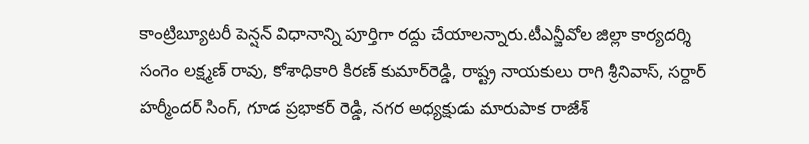కాంట్రిబ్యూటరీ పెన్షన్‌ విధానాన్ని పూర్తిగా రద్దు చేయాలన్నారు.టీఎన్జీవోల జిల్లా కార్యదర్శి సంగెం లక్ష్మణ్‌ రావు, కోశాధికారి కిరణ్‌ కుమార్‌రెడ్డి, రాష్ట్ర నాయకులు రాగి శ్రీనివాస్‌, సర్దార్‌ హర్మీందర్‌ సింగ్‌, గూడ ప్రభాకర్‌ రెడ్డి, నగర అధ్యక్షుడు మారుపాక రాజేశ్‌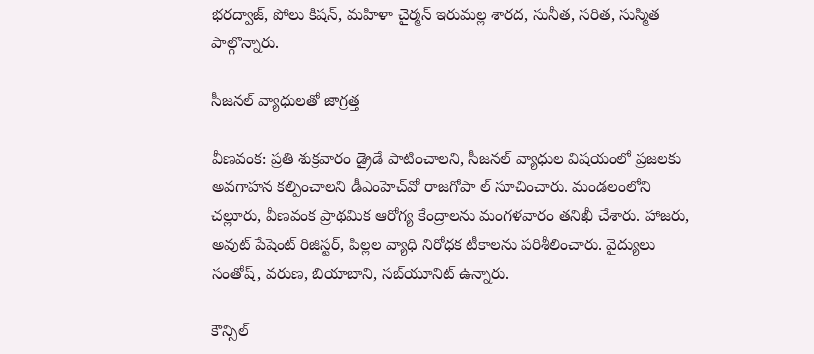భరద్వాజ్‌, పోలు కిషన్‌, మహిళా చైర్మన్‌ ఇరుమల్ల శారద, సునీత, సరిత, సుస్మిత పాల్గొన్నారు.

సీజనల్‌ వ్యాధులతో జాగ్రత్త

వీణవంక: ప్రతి శుక్రవారం డ్రైడే పాటించాలని, సీజనల్‌ వ్యాధుల విషయంలో ప్రజలకు అవగాహన కల్పించాలని డీఎంహెచ్‌వో రాజగోపా ల్‌ సూచించారు. మండలంలోని చల్లూరు, వీణవంక ప్రాథమిక ఆరోగ్య కేంద్రాలను మంగళవారం తనిఖీ చేశారు. హాజరు, అవుట్‌ పేషెంట్‌ రిజిస్టర్‌, పిల్లల వ్యాధి నిరోధక టీకాలను పరిశీలించారు. వైద్యులు సంతోష్‌, వరుణ, బియాబాని, సబ్‌యూనిట్‌ ఉన్నారు.

కౌన్సిల్‌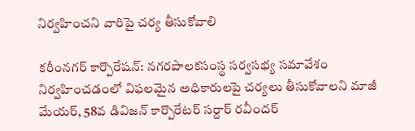నిర్వహించని వారిపై చర్య తీసుకోవాలి

కరీంనగర్‌ కార్పొరేషన్‌: నగరపాలకసంస్థ సర్వసభ్య సమావేశం నిర్వహించడంలో విఫలమైన అధికారులపై చర్యలు తీసుకోవాలని మాజీ మేయర్‌, 58వ డివిజన్‌ కార్పొరేటర్‌ సర్దార్‌ రవీందర్‌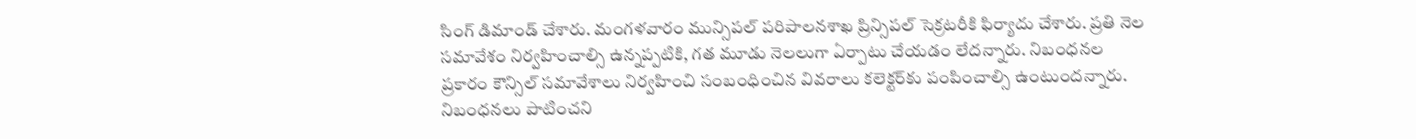సింగ్‌ డిమాండ్‌ చేశారు. మంగళవారం మున్సిపల్‌ పరిపాలనశాఖ ప్రిన్సిపల్‌ సెక్రటరీకి ఫిర్యాదు చేశారు. ప్రతి నెల సమావేశం నిర్వహించాల్సి ఉన్నప్పటికి, గత మూడు నెలలుగా ఏర్పాటు చేయడం లేదన్నారు. నిబంధనల ప్రకారం కౌన్సిల్‌ సమావేశాలు నిర్వహించి సంబంధించిన వివరాలు కలెక్టర్‌కు పంపించాల్సి ఉంటుందన్నారు. నిబంధనలు పాటించని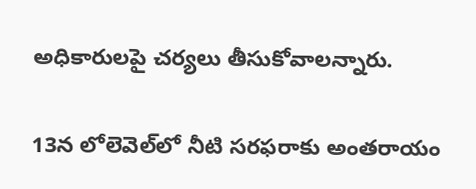అధికారులపై చర్యలు తీసుకోవాలన్నారు.

13న లోలెవెల్‌లో నీటి సరఫరాకు అంతరాయం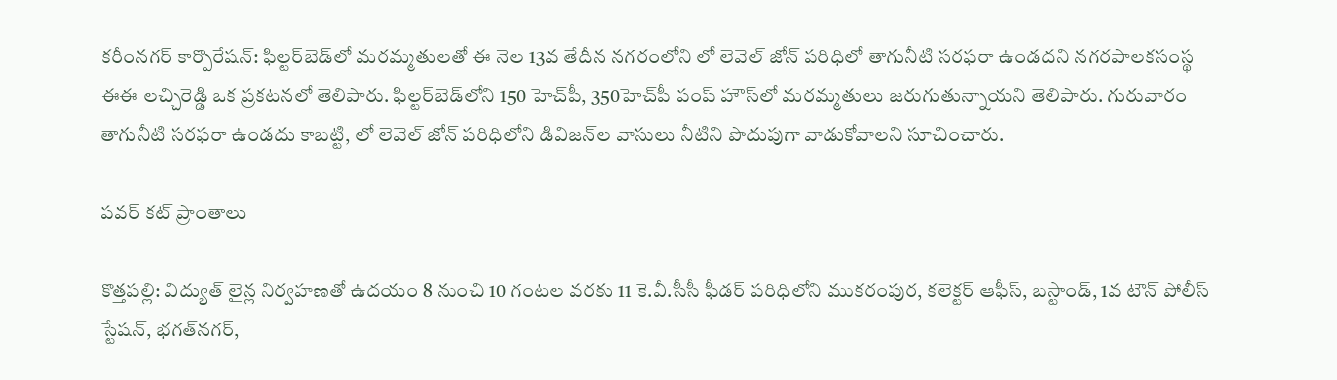కరీంనగర్‌ కార్పొరేషన్‌: ఫిల్టర్‌బెడ్‌లో మరమ్మతులతో ఈ నెల 13వ తేదీన నగరంలోని లో లెవెల్‌ జోన్‌ పరిధిలో తాగునీటి సరఫరా ఉండదని నగరపాలకసంస్థ ఈఈ లచ్చిరెడ్డి ఒక ప్రకటనలో తెలిపారు. ఫిల్టర్‌బెడ్‌లోని 150 హెచ్‌పీ, 350హెచ్‌పీ పంప్‌ హౌస్‌లో మరమ్మతులు జరుగుతున్నాయని తెలిపారు. గురువారం తాగునీటి సరఫరా ఉండదు కాబట్టి, లో లెవెల్‌ జోన్‌ పరిధిలోని డివిజన్‌ల వాసులు నీటిని పొదుపుగా వాడుకోవాలని సూచించారు.

పవర్‌ కట్‌ ప్రాంతాలు

కొత్తపల్లి: విద్యుత్‌ లైన్ల నిర్వహణతో ఉదయం 8 నుంచి 10 గంటల వరకు 11 కె.వీ.సీసీ ఫీడర్‌ పరిధిలోని ముకరంపుర, కలెక్టర్‌ ఆఫీస్‌, బస్టాండ్‌, 1వ టౌన్‌ పోలీస్‌ స్టేషన్‌, భగత్‌నగర్‌,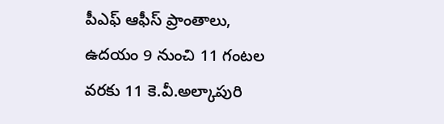పీఎఫ్‌ ఆఫీస్‌ ప్రాంతాలు, ఉదయం 9 నుంచి 11 గంటల వరకు 11 కె.వీ.అల్కాపురి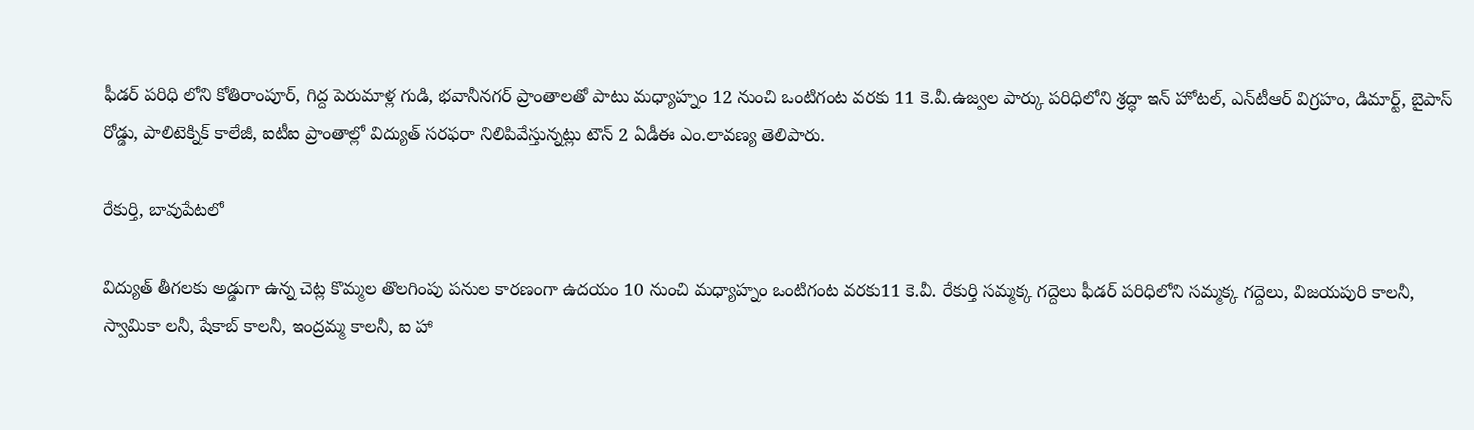ఫీడర్‌ పరిధి లోని కోతిరాంపూర్‌, గిద్ద పెరుమాళ్ల గుడి, భవానీనగర్‌ ప్రాంతాలతో పాటు మధ్యాహ్నం 12 నుంచి ఒంటిగంట వరకు 11 కె.వీ.ఉజ్వల పార్కు పరిధిలోని శ్రద్ధా ఇన్‌ హోటల్‌, ఎన్‌టీఆర్‌ విగ్రహం, డిమార్ట్‌, బైపాస్‌ రోడ్డు, పాలిటెక్నిక్‌ కాలేజీ, ఐటీఐ ప్రాంతాల్లో విద్యుత్‌ సరఫరా నిలిపివేస్తున్నట్లు టౌన్‌ 2 ఏడీఈ ఎం.లావణ్య తెలిపారు.

రేకుర్తి, బావుపేటలో

విద్యుత్‌ తీగలకు అడ్డుగా ఉన్న చెట్ల కొమ్మల తొలగింపు పనుల కారణంగా ఉదయం 10 నుంచి మధ్యాహ్నం ఒంటిగంట వరకు11 కె.వీ. రేకుర్తి సమ్మక్క గద్దెలు ఫీడర్‌ పరిధిలోని సమ్మక్క గద్దెలు, విజయపురి కాలనీ, స్వామికా లనీ, షేకాబ్‌ కాలనీ, ఇంద్రమ్మ కాలనీ, ఐ హా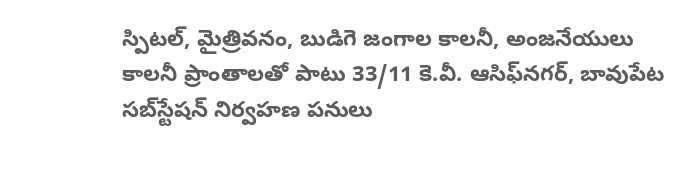స్పిటల్‌, మైత్రివనం, బుడిగె జంగాల కాలనీ, అంజనేయులు కాలనీ ప్రాంతాలతో పాటు 33/11 కె.వీ. ఆసిఫ్‌నగర్‌, బావుపేట సబ్‌స్టేషన్‌ నిర్వహణ పనులు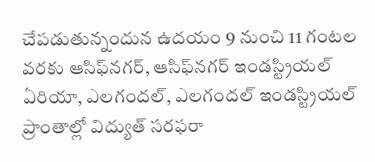చేపడుతున్నందున ఉదయం 9 నుంచి 11 గంటల వరకు ఆసిఫ్‌నగర్‌, ఆసిఫ్‌నగర్‌ ఇండస్ట్రియల్‌ ఏరియా, ఎలగందల్‌, ఎలగందల్‌ ఇండస్ట్రియల్‌ ప్రాంతాల్లో విద్యుత్‌ సరఫరా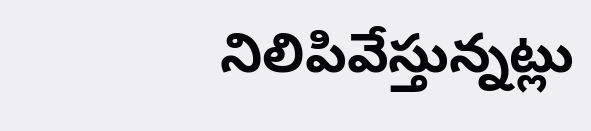నిలిపివేస్తున్నట్లు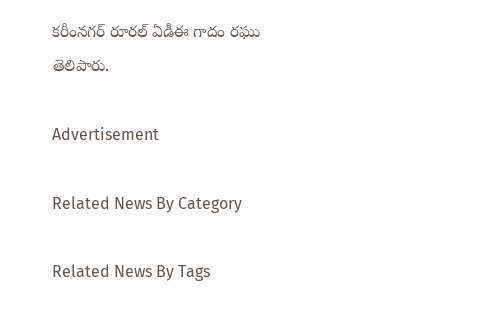కరీంనగర్‌ రూరల్‌ ఏడీఈ గాదం రఘు తెలిపారు.

Advertisement

Related News By Category

Related News By Tags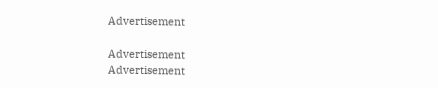Advertisement

Advertisement
Advertisement